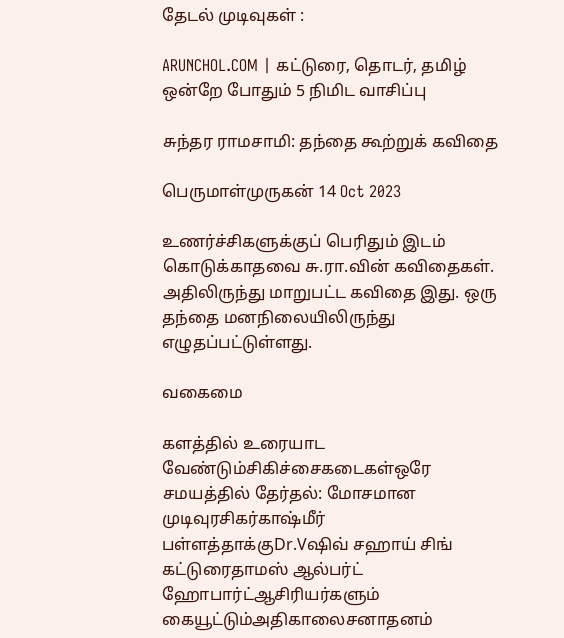தேடல் முடிவுகள் :

ARUNCHOL.COM | கட்டுரை, தொடர், தமிழ் ஒன்றே போதும் 5 நிமிட வாசிப்பு

சுந்தர ராமசாமி: தந்தை கூற்றுக் கவிதை

பெருமாள்முருகன் 14 Oct 2023

உணர்ச்சிகளுக்குப் பெரிதும் இடம் கொடுக்காதவை சு.ரா.வின் கவிதைகள். அதிலிருந்து மாறுபட்ட கவிதை இது. ஒரு தந்தை மனநிலையிலிருந்து எழுதப்பட்டுள்ளது.

வகைமை

களத்தில் உரையாட வேண்டும்சிகிச்சைகடைகள்ஒரே சமயத்தில் தேர்தல்: மோசமான முடிவுரசிகர்காஷ்மீர் பள்ளத்தாக்குDr.Vஷிவ் சஹாய் சிங் கட்டுரைதாமஸ் ஆல்பர்ட் ஹோபார்ட்ஆசிரியர்களும் கையூட்டும்அதிகாலைசனாதனம்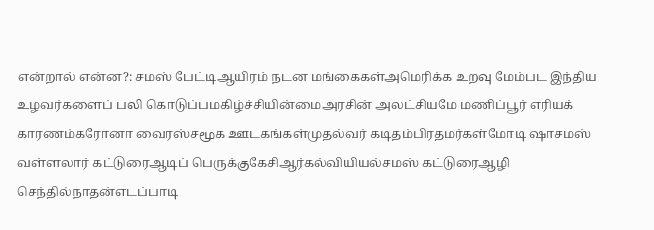என்றால் என்ன?: சமஸ் பேட்டிஆயிரம் நடன மங்கைகள்அமெரிக்க உறவு மேம்பட இந்திய உழவர்களைப் பலி கொடுப்பமகிழ்ச்சியின்மைஅரசின் அலட்சியமே மணிப்பூர் எரியக் காரணம்கரோனா வைரஸ்சமூக ஊடகங்கள்முதல்வர் கடிதம்பிரதமர்கள்மோடி ஷாசமஸ் வள்ளலார் கட்டுரைஆடிப் பெருக்குகேசிஆர்கல்வியியல்சமஸ் கட்டுரைஆழி செந்தில்நாதன்எடப்பாடி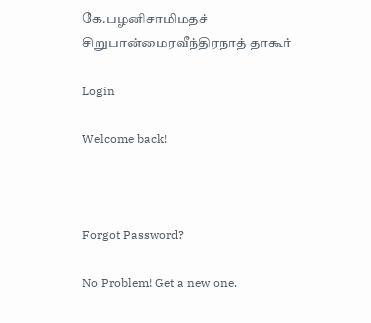கே.பழனிசாமிமதச் சிறுபான்மைரவீந்திரநாத் தாகூர்

Login

Welcome back!



Forgot Password?

No Problem! Get a new one.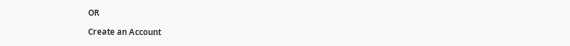OR

Create an Account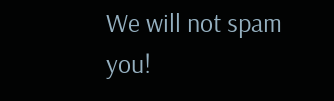We will not spam you!